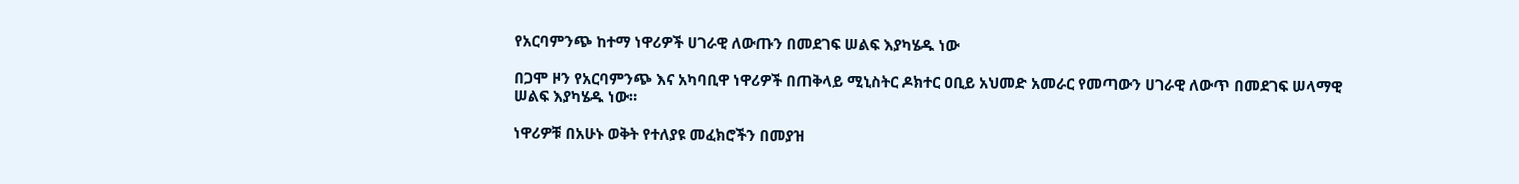የአርባምንጭ ከተማ ነዋሪዎች ሀገራዊ ለውጡን በመደገፍ ሠልፍ እያካሄዱ ነው

በጋሞ ዞን የአርባምንጭ እና አካባቢዋ ነዋሪዎች በጠቅላይ ሚኒስትር ዶክተር ዐቢይ አህመድ አመራር የመጣውን ሀገራዊ ለውጥ በመደገፍ ሠላማዊ ሠልፍ እያካሄዱ ነው።

ነዋሪዎቹ በአሁኑ ወቅት የተለያዩ መፈክሮችን በመያዝ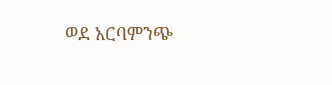ወደ አርባምንጭ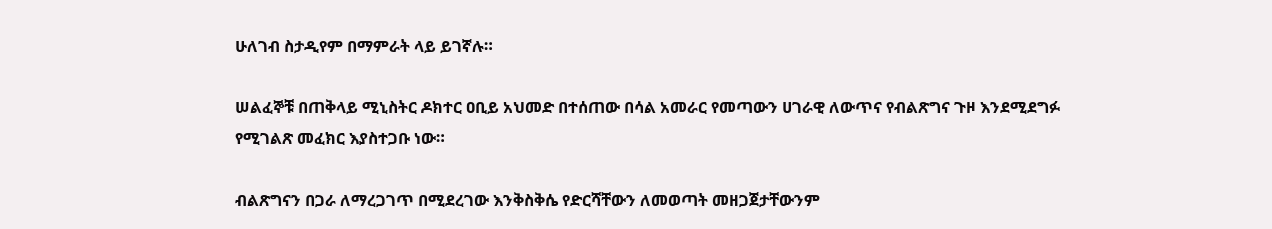ሁለገብ ስታዲየም በማምራት ላይ ይገኛሉ።

ሠልፈኞቹ በጠቅላይ ሚኒስትር ዶክተር ዐቢይ አህመድ በተሰጠው በሳል አመራር የመጣውን ሀገራዊ ለውጥና የብልጽግና ጉዞ እንደሚደግፉ የሚገልጽ መፈክር እያስተጋቡ ነው።

ብልጽግናን በጋራ ለማረጋገጥ በሚደረገው እንቅስቅሴ የድርሻቸውን ለመወጣት መዘጋጀታቸውንም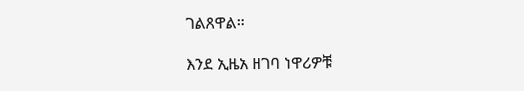ገልጸዋል።

እንደ ኢዜአ ዘገባ ነዋሪዎቹ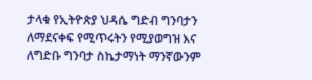ታላቁ የኢትዮጵያ ህዳሴ ግድብ ግንባታን ለማደናቀፍ የሚጥሩትን የሚያወግዝ እና  ለግድቡ ግንባታ ስኬታማነት ማንኛውንም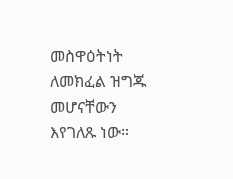መስዋዕትነት ለመክፈል ዝግጁ መሆናቸውን እየገለጹ ነው።